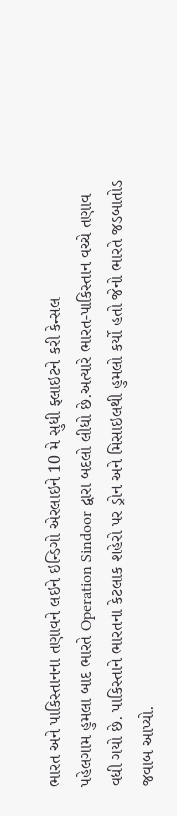ભારત અને પાકિસ્તાનના તણાવને લઇને ઇન્ડિગો એરલાઇને 10 મે સુધી ફ્લાઇટને કરી કેન્સલ
પહેલગામ હુમલા બાદ ભારતે Operation Sindoor દ્વારા બદલો લીધો છે.અત્યારે ભારત-પાકિસ્તાન વચ્ચે તણાવ વધી ગયો છે. પાકિસ્તાને ભારતના કેટલાક શહેરો પર ડ્રોન અને મિસાઇલથી હુમલો કર્યો હતો જેનો ભારતે જડબાતોડ જવાબ આપ્યો.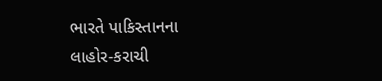ભારતે પાકિસ્તાનના લાહોર-કરાચી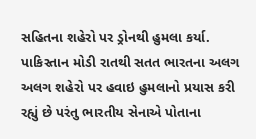સહિતના શહેરો પર ડ્રોનથી હુમલા કર્યા. પાકિસ્તાન મોડી રાતથી સતત ભારતના અલગ અલગ શહેરો પર હવાઇ હુમલાનો પ્રયાસ કરી રહ્યું છે પરંતુ ભારતીય સેનાએ પોતાના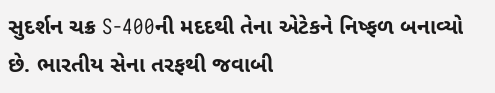સુદર્શન ચક્ર S-400ની મદદથી તેના એટેકને નિષ્ફળ બનાવ્યો છે. ભારતીય સેના તરફથી જવાબી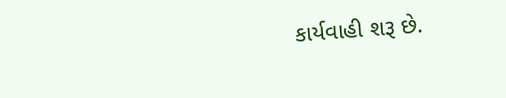કાર્યવાહી શરૂ છે.